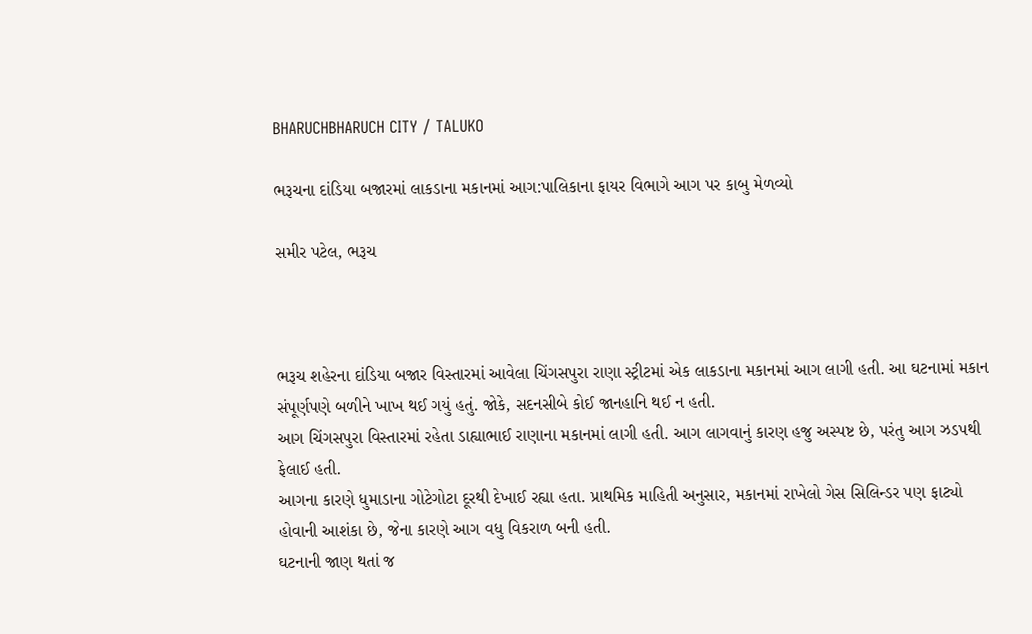BHARUCHBHARUCH CITY / TALUKO

ભરૂચના દાંડિયા બજારમાં લાકડાના મકાનમાં આગ:પાલિકાના ફાયર વિભાગે આગ પર કાબુ મેળવ્યો

સમીર પટેલ, ભરૂચ



ભરૂચ શહેરના દાંડિયા બજાર વિસ્તારમાં આવેલા ચિંગસપુરા રાણા સ્ટ્રીટમાં એક લાકડાના મકાનમાં આગ લાગી હતી. આ ઘટનામાં મકાન સંપૂર્ણપણે બળીને ખાખ થઈ ગયું હતું. જોકે, સદનસીબે કોઈ જાનહાનિ થઈ ન હતી.
આગ ચિંગસપુરા વિસ્તારમાં રહેતા ડાહ્યાભાઈ રાણાના મકાનમાં લાગી હતી. આગ લાગવાનું કારણ હજુ અસ્પષ્ટ છે, પરંતુ આગ ઝડપથી ફેલાઈ હતી.
આગના કારણે ધુમાડાના ગોટેગોટા દૂરથી દેખાઈ રહ્યા હતા. પ્રાથમિક માહિતી અનુસાર, મકાનમાં રાખેલો ગેસ સિલિન્ડર પણ ફાટ્યો હોવાની આશંકા છે, જેના કારણે આગ વધુ વિકરાળ બની હતી.
ઘટનાની જાણ થતાં જ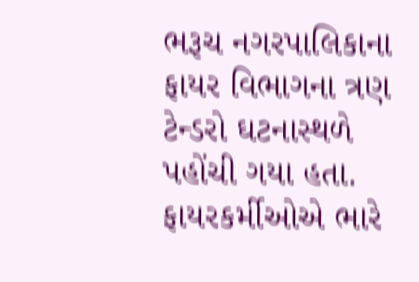ભરૂચ નગરપાલિકાના ફાયર વિભાગના ત્રણ ટેન્ડરો ઘટનાસ્થળે પહોંચી ગયા હતા. ફાયરકર્મીઓએ ભારે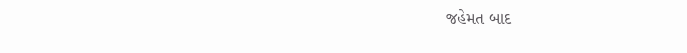જહેમત બાદ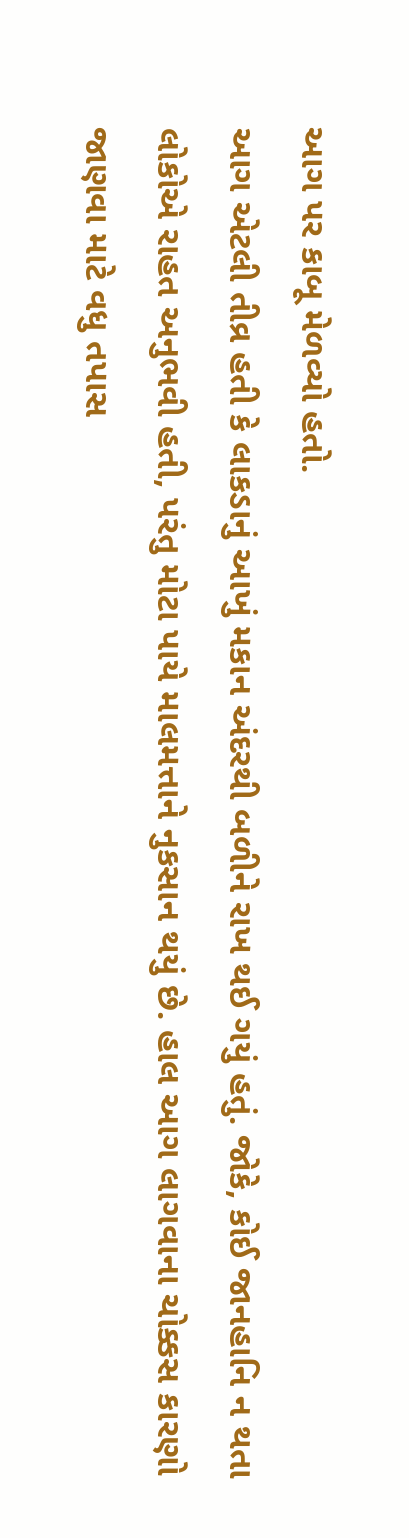આગ પર કાબૂ મેળવ્યો હતો.
આગ એટલી તીવ્ર હતી કે લાકડાનું આખું મકાન અંદરથી બળીને રાખ થઈ ગયું હતું. જોકે, કોઈ જાનહાનિ ન થતા લોકોએ રાહત અનુભવી હતી, પરંતુ મોટા પાયે માલમત્તાને નુકસાન થયું છે. હાલ આગ લાગવાના ચોક્કસ કારણો જાણવા માટે વધુ તપાસ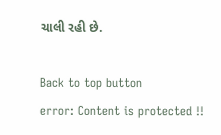ચાલી રહી છે.

Back to top button
error: Content is protected !!